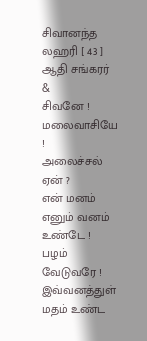சிவானந்த லஹரி [ 43 ]
ஆதி சங்கரர்
&
சிவனே ! மலைவாசியே !
அலைச்சல் ஏன் ?
என் மனம் எனும் வனம் உண்டே !
பழம் வேடுவரே !
இவ்வனத்துள் மதம் உண்ட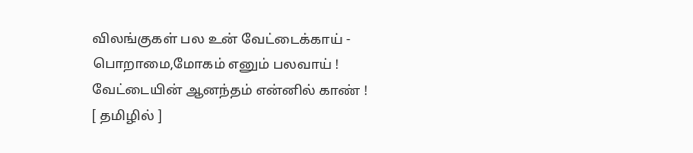விலங்குகள் பல உன் வேட்டைக்காய் -
பொறாமை,மோகம் எனும் பலவாய் !
வேட்டையின் ஆனந்தம் என்னில் காண் !
[ தமிழில் ]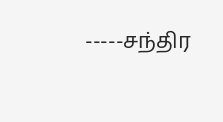-----சந்திர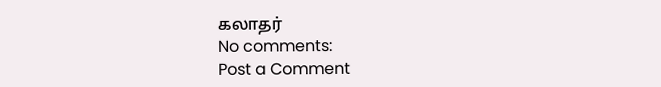கலாதர்
No comments:
Post a Comment